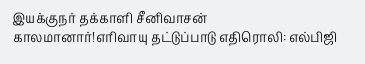இயக்குநர் தக்காளி சீனிவாசன் காலமானார்!எரிவாயு தட்டுப்பாடு எதிரொலி: எல்பிஜி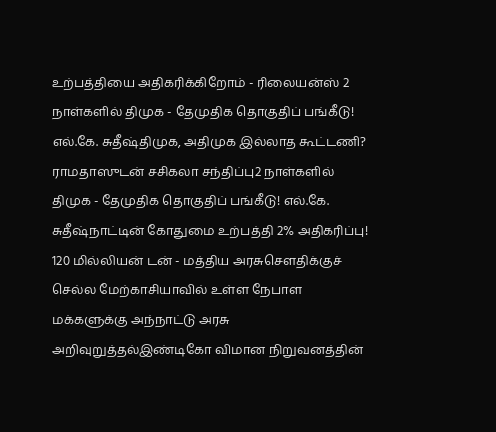உற்பத்தியை அதிகரிக்கிறோம் - ரிலையன்ஸ் 2 நாள்களில் திமுக - தேமுதிக தொகுதிப் பங்கீடு! எல்.கே. சுதீஷ்திமுக, அதிமுக இல்லாத கூட்டணி? ராமதாஸுடன் சசிகலா சந்திப்பு2 நாள்களில் திமுக - தேமுதிக தொகுதிப் பங்கீடு! எல்.கே. சுதீஷ்நாட்டின் கோதுமை உற்பத்தி 2% அதிகரிப்பு! 120 மில்லியன் டன் - மத்திய அரசுசௌதிக்குச் செல்ல மேற்காசியாவில் உள்ள நேபாள மக்களுக்கு அந்நாட்டு அரசு அறிவுறுத்தல்இண்டிகோ விமான நிறுவனத்தின்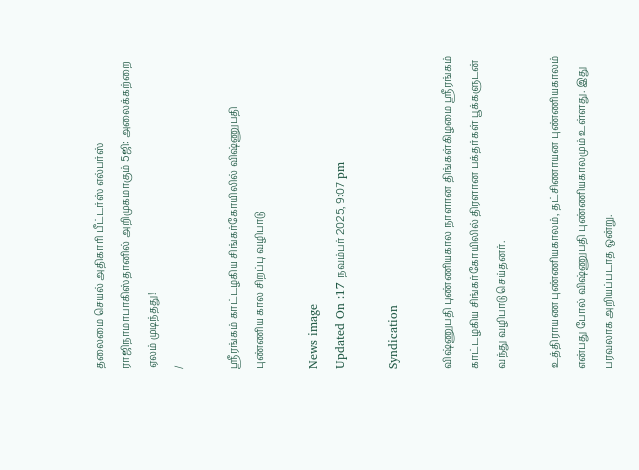தலைமை செயல் அதிகாரி பீட்டர்ஸ் எல்பர்ஸ் ராஜிநாமாபாகிஸ்தானில் அறிமுகமாகும் 5ஜி: அலைக்கற்றை ஏலம் முடிந்தது!
/

ஸ்ரீரங்கம் காட்டழகிய சிங்கர்கோயிலில் விஷ்ணுபதி புண்ணிய கால சிறப்பு வழிபாடு

News image
Updated On :17 நவம்பர் 2025, 9:07 pm

Syndication

விஷ்ணுபதி புண்ணியகால நாளான திங்கள்கிழமை ஸ்ரீரங்கம் காட்டழகிய சிங்கர்கோயிலில் திரளான பக்தர்கள் பூக்களுடன் வந்து வழிபாடு செய்தனர்.

உத்திராயண புண்ணியகாலம், தட்சிணாயன புண்ணியகாலம் என்பது போல் விஷ்ணுபதி புண்ணியகாலமும் உள்ளது. இது பரவலாக அறியப்படாத ஒன்று.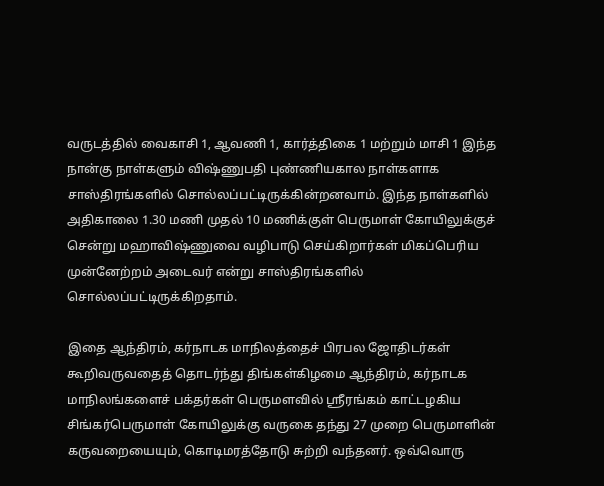வருடத்தில் வைகாசி 1, ஆவணி 1, கார்த்திகை 1 மற்றும் மாசி 1 இந்த நான்கு நாள்களும் விஷ்ணுபதி புண்ணியகால நாள்களாக சாஸ்திரங்களில் சொல்லப்பட்டிருக்கின்றனவாம். இந்த நாள்களில் அதிகாலை 1.30 மணி முதல் 10 மணிக்குள் பெருமாள் கோயிலுக்குச் சென்று மஹாவிஷ்ணுவை வழிபாடு செய்கிறார்கள் மிகப்பெரிய முன்னேற்றம் அடைவர் என்று சாஸ்திரங்களில் சொல்லப்பட்டிருக்கிறதாம்.

இதை ஆந்திரம், கர்நாடக மாநிலத்தைச் பிரபல ஜோதிடர்கள் கூறிவருவதைத் தொடர்ந்து திங்கள்கிழமை ஆந்திரம், கர்நாடக மாநிலங்களைச் பக்தர்கள் பெருமளவில் ஸ்ரீரங்கம் காட்டழகிய சிங்கர்பெருமாள் கோயிலுக்கு வருகை தந்து 27 முறை பெருமாளின் கருவறையையும், கொடிமரத்தோடு சுற்றி வந்தனர். ஒவ்வொரு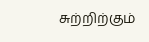சுற்றிற்கும்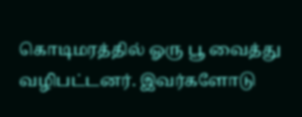கொடிமரத்தில் ஓரு பூ வைத்து வழிபட்டனர். இவர்களோடு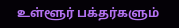உள்ளூர் பக்தர்களும்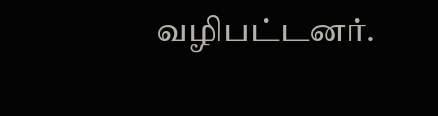வழிபட்டனர்.